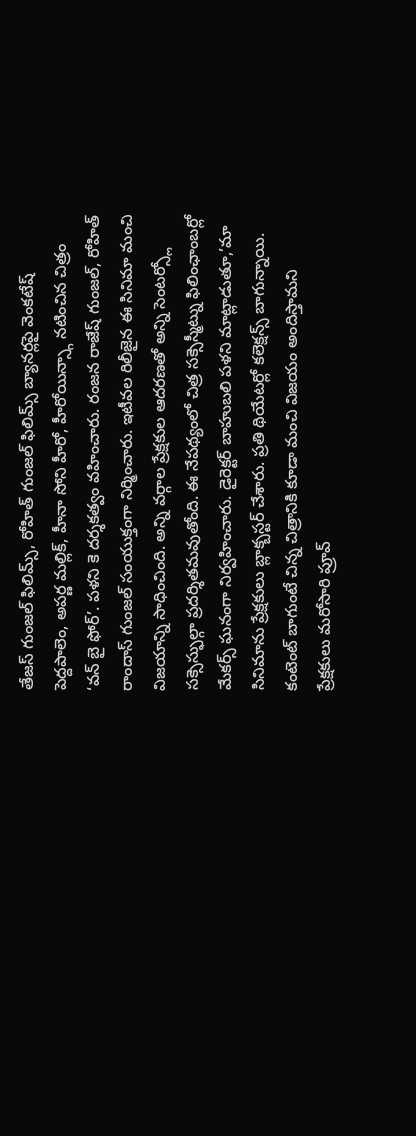తేజస్ గుంజల్ ఫిలిమ్స్, రోహిత్ గుంజల్ ఫిలిమ్స్ బ్యానర్లపై వెంకటేష్ పెద్దపాలెం, అపర్ణ మల్లిక్, హీనా సోని హీరో, హీరోయిన్స్గా నటించిన చిత్రం ‘వన్ బై ఫోర్’. పళని కె దర్శకత్వం వహించారు. రంజన రాజేష్ గుంజల్, రోహిత్ రాందాస్ గుంజల్ సంయుక్తంగా నిర్మించారు. ఇటీవల రిలీజైన ఈ సినిమా మంచి విజయాన్ని సాధించింది. అన్ని వర్గాల ప్రేక్షకుల ఆదరణతో అన్ని సెంటర్స్లో సక్సెస్ఫుల్గా ప్రదర్శితమవుతోంది. ఈ నేపథ్యంలో చిత్ర సక్సెస్మీట్ను ఫిలింఛాంబర్లో మేకర్స్ ఘనంగా నిర్వహించారు. డైరెక్టర్ బాహుబలి పళని మాట్లాడుతూ,’మా సినిమాను ప్రేక్షకులు బ్లాక్బస్టర్ చేశారు. ప్రతి థియేటర్లో కలెక్షన్స్ బాగున్నాయి. కంటెంట్ బాగుంటే చిన్న చిత్రానికి కూడా మంచి విజయం అందిస్తామని ప్రేక్షకులు మరోసారి ప్రూవ్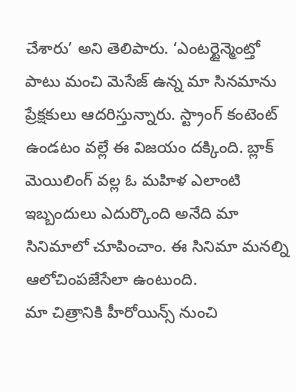చేశారు’ అని తెలిపారు. ‘ఎంటర్టైన్మెంట్తో పాటు మంచి మెసేజ్ ఉన్న మా సినమాను ప్రేక్షకులు ఆదరిస్తున్నారు. స్ట్రాంగ్ కంటెంట్ ఉండటం వల్లే ఈ విజయం దక్కింది. బ్లాక్ మెయిలింగ్ వల్ల ఓ మహిళ ఎలాంటి ఇబ్బందులు ఎదుర్కొంది అనేది మా సినిమాలో చూపించాం. ఈ సినిమా మనల్ని ఆలోచింపజేసేలా ఉంటుంది.
మా చిత్రానికి హీరోయిన్స్ నుంచి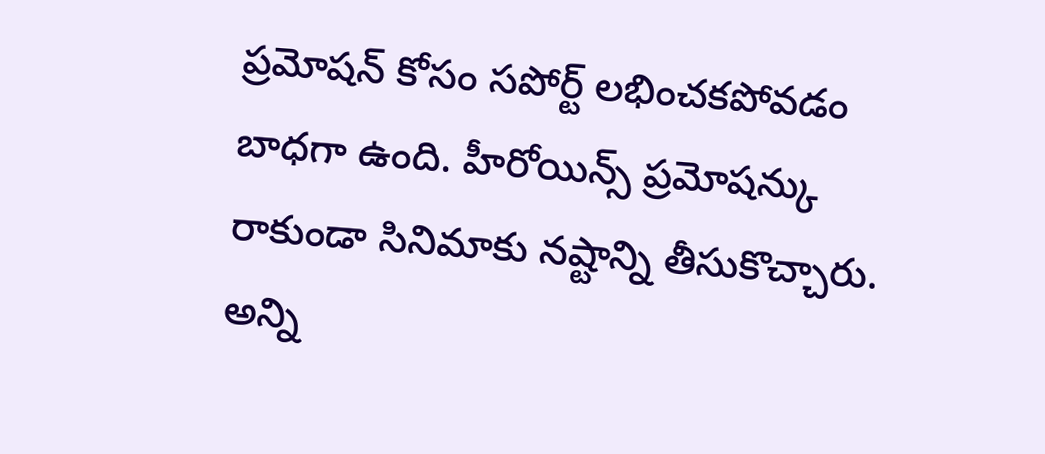ప్రమోషన్ కోసం సపోర్ట్ లభించకపోవడం బాధగా ఉంది. హీరోయిన్స్ ప్రమోషన్కు రాకుండా సినిమాకు నష్టాన్ని తీసుకొచ్చారు. అన్ని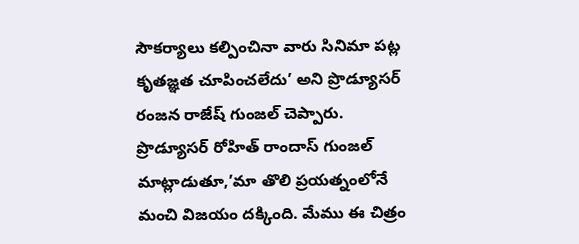సౌకర్యాలు కల్పించినా వారు సినిమా పట్ల కృతజ్ఞత చూపించలేదు’ అని ప్రొడ్యూసర్ రంజన రాజేష్ గుంజల్ చెప్పారు. ప్రొడ్యూసర్ రోహిత్ రాందాస్ గుంజల్ మాట్లాడుతూ,’మా తొలి ప్రయత్నంలోనే మంచి విజయం దక్కింది. మేము ఈ చిత్రం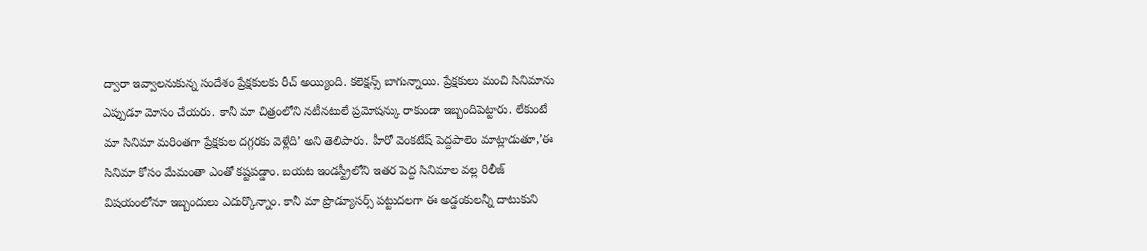ద్వారా ఇవ్వాలనుకున్న సందేశం ప్రేక్షకులకు రీచ్ అయ్యింది. కలెక్షన్స్ బాగున్నాయి. ప్రేక్షకులు మంచి సినిమాను ఎప్పుడూ మోసం చేయరు. కానీ మా చిత్రంలోని నటీనటులే ప్రమోషన్కు రాకుండా ఇబ్బందిపెట్టారు. లేకుంటే మా సినిమా మరింతగా ప్రేక్షకుల దగ్గరకు వెళ్లేది’ అని తెలిపారు. హీరో వెంకటేష్ పెద్దపాలెం మాట్లాడుతూ,’ఈ సినిమా కోసం మేమంతా ఎంతో కష్టపడ్డాం. బయట ఇండస్ట్రీలోని ఇతర పెద్ద సినిమాల వల్ల రిలీజ్ విషయంలోనూ ఇబ్బందులు ఎదుర్కొన్నాం. కానీ మా ప్రొడ్యూసర్స్ పట్టుదలగా ఈ అడ్డంకులన్నీ దాటుకుని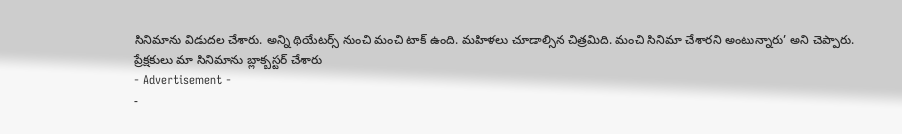సినిమాను విడుదల చేశారు. అన్ని థియేటర్స్ నుంచి మంచి టాక్ ఉంది. మహిళలు చూడాల్సిన చిత్రమిది. మంచి సినిమా చేశారని అంటున్నారు’ అని చెప్పారు.
ప్రేక్షకులు మా సినిమాను బ్లాక్బస్టర్ చేశారు
- Advertisement -
-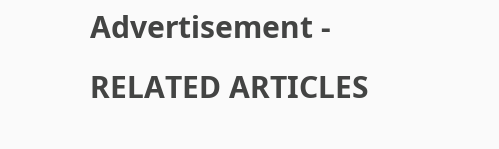Advertisement -
RELATED ARTICLES